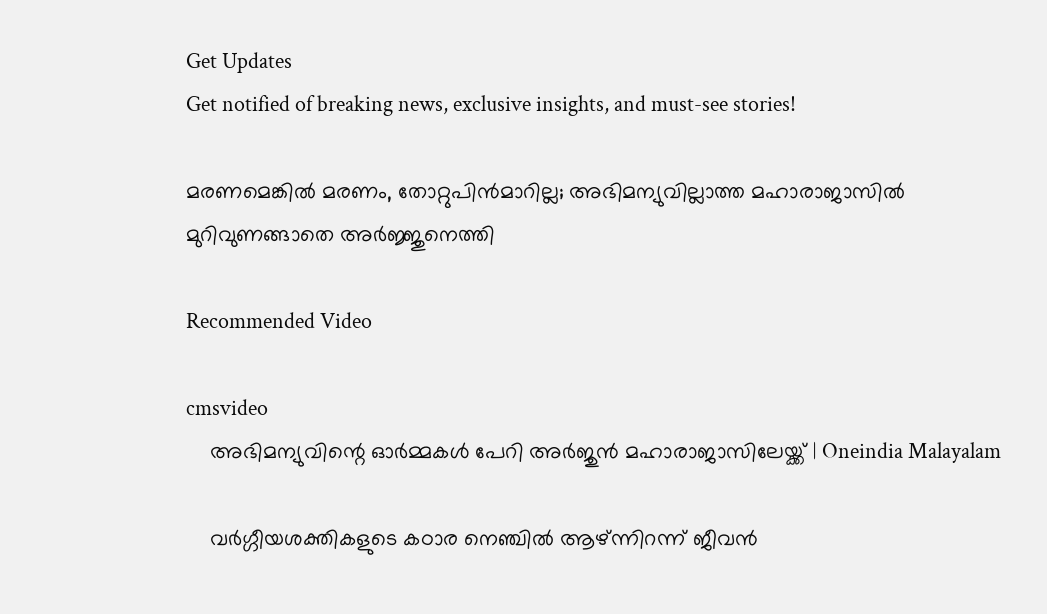Get Updates
Get notified of breaking news, exclusive insights, and must-see stories!

മരണമെങ്കില്‍ മരണം, തോറ്റുപിന്‍മാറില്ല; അഭിമന്യുവില്ലാത്ത മഹാരാജാസില്‍ മുറിവുണങ്ങാതെ അര്‍ജ്ജുനെത്തി

Recommended Video

cmsvideo
    അഭിമന്യുവിന്റെ ഓർമ്മകൾ പേറി അർജുൻ മഹാരാജാസിലേയ്ക്ക് | Oneindia Malayalam

    വര്‍ഗ്ഗീയശക്തികളുടെ കഠാര നെഞ്ചില്‍ ആഴ്ന്നിറന്ന് ജീവന്‍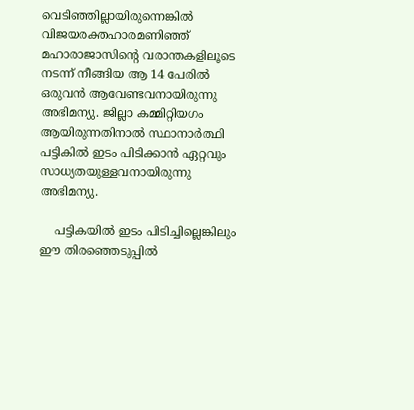വെടിഞ്ഞില്ലായിരുന്നെങ്കില്‍ വിജയരക്തഹാരമണിഞ്ഞ് മഹാരാജാസിന്റെ വരാന്തകളിലൂടെ നടന്ന് നീങ്ങിയ ആ 14 പേരില്‍ ഒരുവന്‍ ആവേണ്ടവനായിരുന്നു അഭിമന്യു. ജില്ലാ കമ്മിറ്റിയഗം ആയിരുന്നതിനാല്‍ സ്ഥാനാര്‍ത്ഥി പട്ടികില്‍ ഇടം പിടിക്കാന്‍ ഏറ്റവും സാധ്യതയുള്ളവനായിരുന്നു അഭിമന്യു.

    പട്ടികയില്‍ ഇടം പിടിച്ചില്ലെങ്കിലും ഈ തിരഞ്ഞെടുപ്പില്‍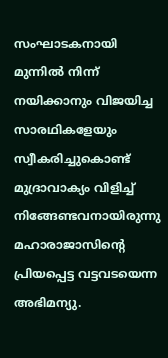സംഘാടകനായി മുന്നില്‍ നിന്ന് നയിക്കാനും വിജയിച്ച സാരഥികളേയും സ്വീകരിച്ചുകൊണ്ട് മുദ്രാവാക്യം വിളിച്ച് നിങ്ങേണ്ടവനായിരുന്നു മഹാരാജാസിന്റെ പ്രിയപ്പെട്ട വട്ടവടയെന്ന അഭിമന്യു.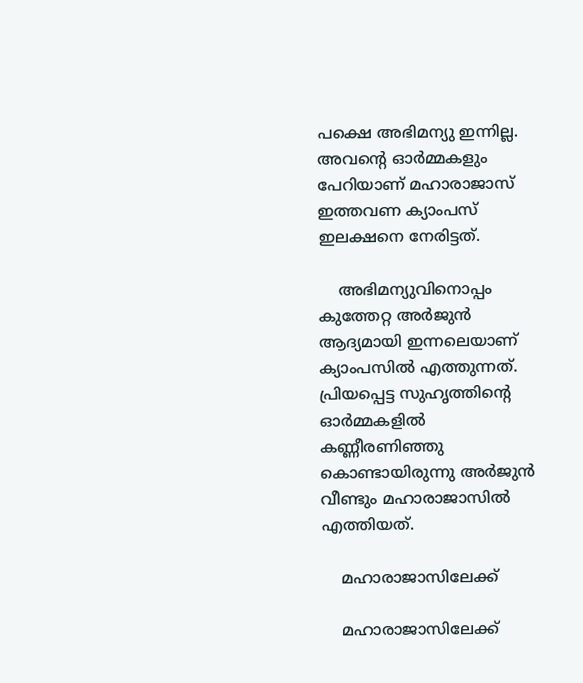പക്ഷെ അഭിമന്യു ഇന്നില്ല. അവന്റെ ഓര്‍മ്മകളും പേറിയാണ് മഹാരാജാസ് ഇത്തവണ ക്യാംപസ് ഇലക്ഷനെ നേരിട്ടത്.

    അഭിമന്യുവിനൊപ്പം കുത്തേറ്റ അര്‍ജുന്‍ ആദ്യമായി ഇന്നലെയാണ് ക്യാംപസില്‍ എത്തുന്നത്. പ്രിയപ്പെട്ട സുഹൃത്തിന്റെ ഓര്‍മ്മകളില്‍ കണ്ണീരണിഞ്ഞു കൊണ്ടായിരുന്നു അര്‍ജുന്‍ വീണ്ടും മഹാരാജാസില്‍ എത്തിയത്.

    മഹാരാജാസിലേക്ക്

    മഹാരാജാസിലേക്ക്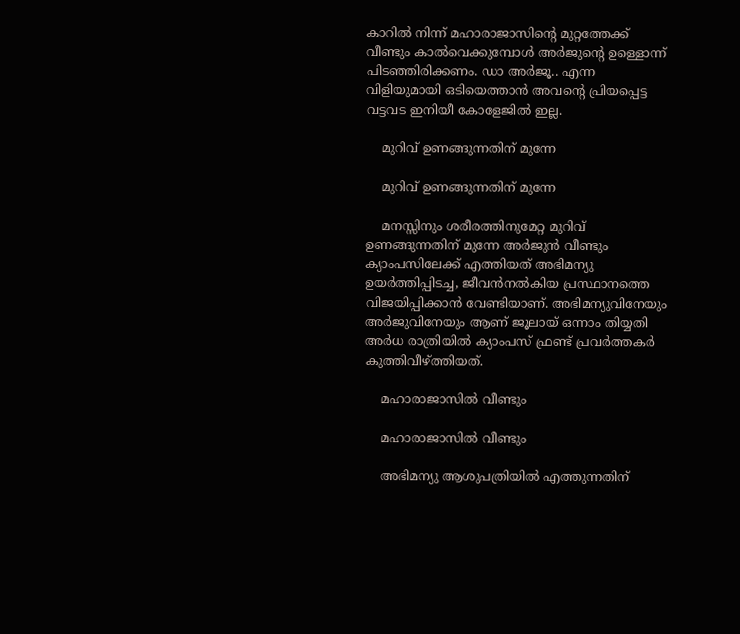കാറില്‍ നിന്ന് മഹാരാജാസിന്റെ മുറ്റത്തേക്ക് വീണ്ടും കാല്‍വെക്കുമ്പോള്‍ അര്‍ജുന്റെ ഉള്ളൊന്ന് പിടഞ്ഞിരിക്കണം. ഡാ അര്‍ജൂ.. എന്ന വിളിയുമായി ഒടിയെത്താന്‍ അവന്റെ പ്രിയപ്പെട്ട വട്ടവട ഇനിയീ കോളേജില്‍ ഇല്ല.

    മുറിവ് ഉണങ്ങുന്നതിന് മുന്നേ

    മുറിവ് ഉണങ്ങുന്നതിന് മുന്നേ

    മനസ്സിനും ശരീരത്തിനുമേറ്റ മുറിവ് ഉണങ്ങുന്നതിന് മുന്നേ അര്‍ജുന്‍ വീണ്ടും ക്യാംപസിലേക്ക് എത്തിയത് അഭിമന്യു ഉയര്‍ത്തിപ്പിടച്ച, ജീവന്‍നല്‍കിയ പ്രസ്ഥാനത്തെ വിജയിപ്പിക്കാന്‍ വേണ്ടിയാണ്. അഭിമന്യുവിനേയും അര്‍ജുവിനേയും ആണ് ജൂലായ് ഒന്നാം തിയ്യതി അര്‍ധ രാത്രിയില്‍ ക്യാംപസ് ഫ്രണ്ട് പ്രവര്‍ത്തകര്‍ കുത്തിവീഴ്ത്തിയത്.

    മഹാരാജാസില്‍ വീണ്ടും

    മഹാരാജാസില്‍ വീണ്ടും

    അഭിമന്യു ആശുപത്രിയില്‍ എത്തുന്നതിന്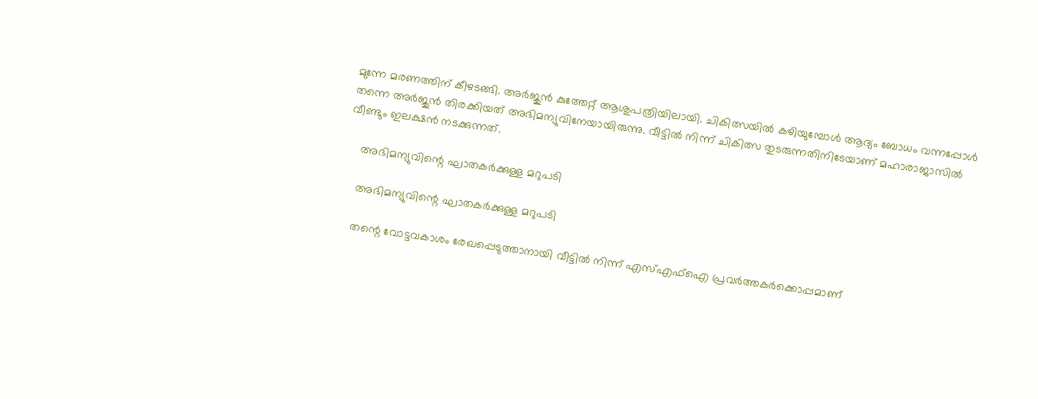മുന്നേ മരണത്തിന് കീഴടങ്ങി. അര്‍ജുന്‍ കുത്തേറ്റ് ആശുപത്രിയിലായി. ചികിത്സയില്‍ കഴിയുമ്പോള്‍ ആദ്യം ബോധം വന്നപ്പോള്‍ തന്നെ അര്‍ജുന്‍ തിരക്കിയത് അഭിമന്യുവിനേയായിരുന്നു. വീട്ടില്‍ നിന്ന് ചികിത്സ തുടരുന്നതിനിടേയാണ് മഹാരാജാസില്‍ വീണ്ടും ഇലക്ഷന്‍ നടക്കുന്നത്.

    അഭിമന്യുവിന്റെ ഘാതകര്‍ക്കുള്ള മറുപടി

    അഭിമന്യുവിന്റെ ഘാതകര്‍ക്കുള്ള മറുപടി

    തന്റെ വോട്ടവകാശം രേഖപ്പെടുത്താനായി വീട്ടില്‍ നിന്ന് എസ്എഫ്‌ഐ പ്രവര്‍ത്തകര്‍ക്കൊപ്പമാണ്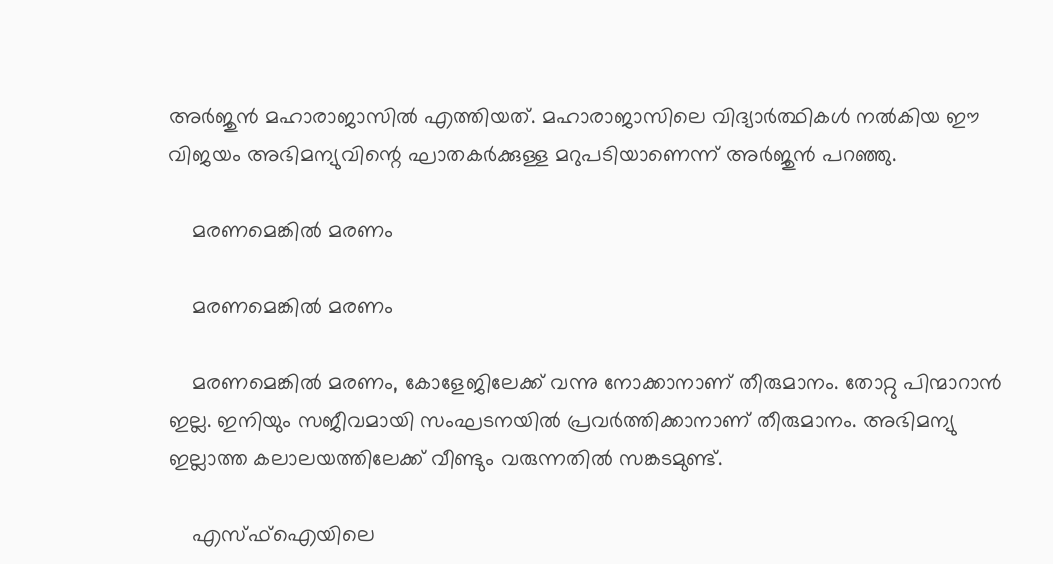അര്‍ജുന്‍ മഹാരാജാസില്‍ എത്തിയത്. മഹാരാജാസിലെ വിദ്യാര്‍ത്ഥികള്‍ നല്‍കിയ ഈ വിജയം അഭിമന്യുവിന്റെ ഘാതകര്‍ക്കുള്ള മറുപടിയാണെന്ന് അര്‍ജുന്‍ പറഞ്ഞു.

    മരണമെങ്കില്‍ മരണം

    മരണമെങ്കില്‍ മരണം

    മരണമെങ്കില്‍ മരണം, കോളേജിലേക്ക് വന്നു നോക്കാനാണ് തീരുമാനം. തോറ്റു പിന്മാറാന്‍ ഇല്ല. ഇനിയും സജീവമായി സംഘടനയില്‍ പ്രവര്‍ത്തിക്കാനാണ് തീരുമാനം. അഭിമന്യു ഇല്ലാത്ത കലാലയത്തിലേക്ക് വീണ്ടും വരുന്നതില്‍ സങ്കടമുണ്ട്.

    എസ്ഫ്‌ഐയിലെ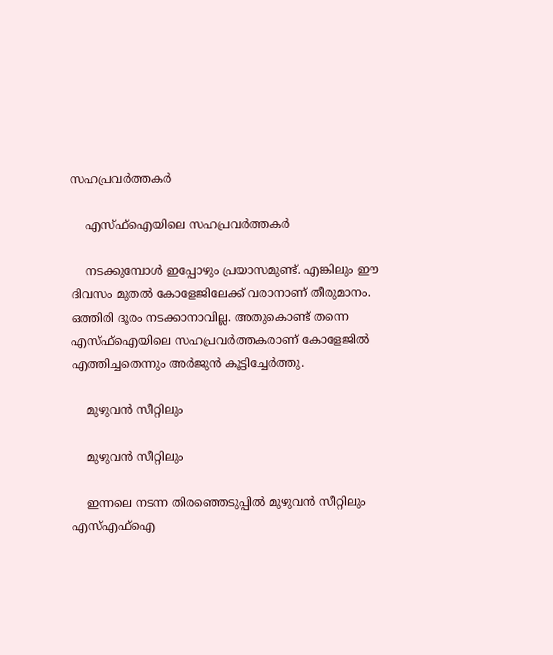സഹപ്രവര്‍ത്തകര്‍

    എസ്ഫ്‌ഐയിലെ സഹപ്രവര്‍ത്തകര്‍

    നടക്കുമ്പോള്‍ ഇപ്പോഴും പ്രയാസമുണ്ട്. എങ്കിലും ഈ ദിവസം മുതല്‍ കോളേജിലേക്ക് വരാനാണ് തീരുമാനം. ഒത്തിരി ദൂരം നടക്കാനാവില്ല. അതുകൊണ്ട് തന്നെ എസ്ഫ്‌ഐയിലെ സഹപ്രവര്‍ത്തകരാണ് കോളേജില്‍ എത്തിച്ചതെന്നും അര്‍ജുന്‍ കൂട്ടിച്ചേര്‍ത്തു.

    മുഴുവന്‍ സീറ്റിലും

    മുഴുവന്‍ സീറ്റിലും

    ഇന്നലെ നടന്ന തിരഞ്ഞെടുപ്പില്‍ മുഴുവന്‍ സീറ്റിലും എസ്എഫ്‌ഐ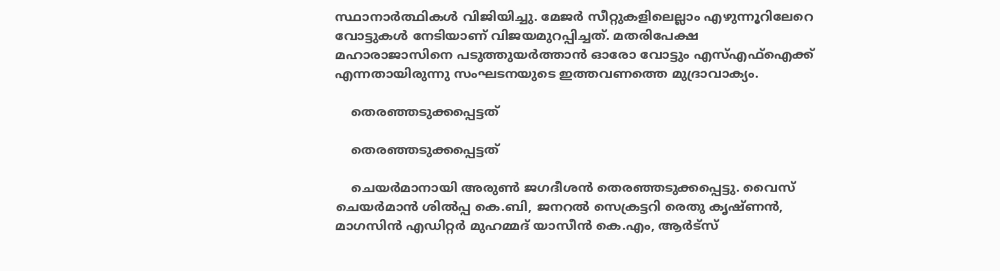സ്ഥാനാര്‍ത്ഥികള്‍ വിജിയിച്ചു. മേജര്‍ സീറ്റുകളിലെല്ലാം എഴുന്നൂറിലേറെ വോട്ടുകള്‍ നേടിയാണ് വിജയമുറപ്പിച്ചത്. മതരിപേക്ഷ മഹാരാജാസിനെ പടുത്തുയര്‍ത്താന്‍ ഓരോ വോട്ടും എസ്എഫ്‌ഐക്ക് എന്നതായിരുന്നു സംഘടനയുടെ ഇത്തവണത്തെ മുദ്രാവാക്യം.

    തെരഞ്ഞടുക്കപ്പെട്ടത്

    തെരഞ്ഞടുക്കപ്പെട്ടത്

    ചെയര്‍മാനായി അരുണ്‍ ജഗദീശന്‍ തെരഞ്ഞടുക്കപ്പെട്ടു. വൈസ് ചെയര്‍മാന്‍ ശില്‍പ്പ കെ.ബി, ജനറല്‍ സെക്രട്ടറി രെതു കൃഷ്ണന്‍, മാഗസിന്‍ എഡിറ്റര്‍ മുഹമ്മദ് യാസീന്‍ കെ.എം, ആര്‍ട്‌സ്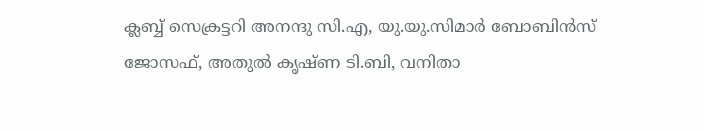ക്ലബ്ബ് സെക്രട്ടറി അനന്ദു സി.എ, യു.യു.സിമാര്‍ ബോബിന്‍സ് ജോസഫ്, അതുല്‍ കൃഷ്ണ ടി.ബി, വനിതാ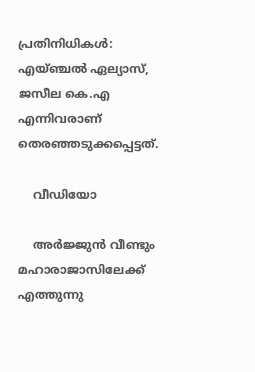പ്രതിനിധികള്‍: എയ്ഞ്ചല്‍ ഏല്യാസ്, ജസീല കെ.എ എന്നിവരാണ് തെരഞ്ഞടുക്കപ്പെട്ടത്.

    വീഡിയോ

    അര്‍ജ്ജുന്‍ വീണ്ടും മഹാരാജാസിലേക്ക് എത്തുന്നു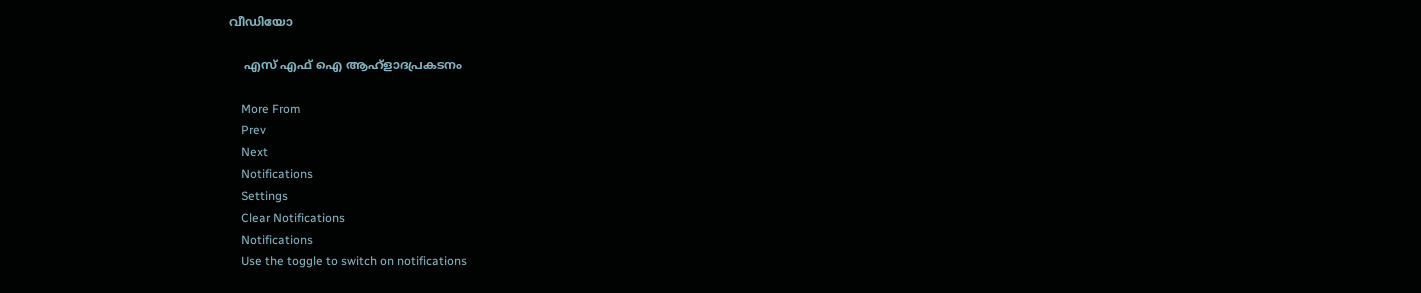വീഡിയോ

    എസ് എഫ് ഐ ആഹ്ളാദപ്രകടനം

    More From
    Prev
    Next
    Notifications
    Settings
    Clear Notifications
    Notifications
    Use the toggle to switch on notifications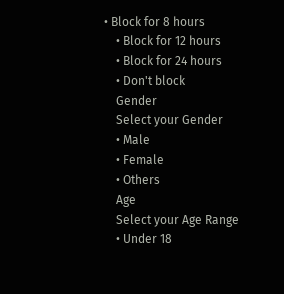• Block for 8 hours
    • Block for 12 hours
    • Block for 24 hours
    • Don't block
    Gender
    Select your Gender
    • Male
    • Female
    • Others
    Age
    Select your Age Range
    • Under 18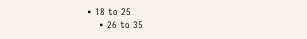• 18 to 25
    • 26 to 35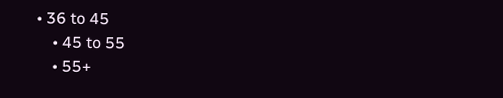• 36 to 45
    • 45 to 55
    • 55+